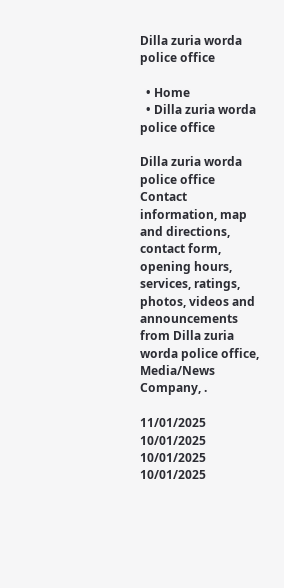Dilla zuria worda police office

  • Home
  • Dilla zuria worda police office

Dilla zuria worda police office Contact information, map and directions, contact form, opening hours, services, ratings, photos, videos and announcements from Dilla zuria worda police office, Media/News Company, .

11/01/2025
10/01/2025
10/01/2025
10/01/2025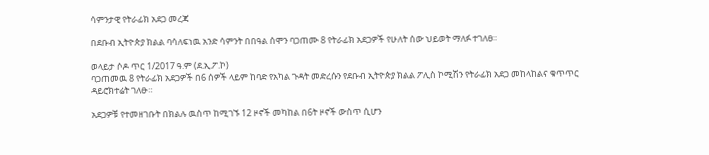ሳምንታዊ የትራፊክ አደጋ መረጃ

በደቡብ ኢትዮጵያ ክልል ባሳለፍነዉ አንድ ሳምንት በበዓል ሰሞን ባጋጠሙ 8 የትራፊክ አደጋዎች የሁለት ሰው ህይወት ማለፉ ተገለፀ።

ወላይታ ሶዶ ጥር 1/2017 ዓ.ም (ደ.ኢ.ፖ.ኮ)
ባጋጠመዉ 8 የትራፊክ አደጋዎች በ6 ሰዎች ላይም ከባድ የአካል ጉዳት መድረሱን የደቡብ ኢትዮጵያ ክልል ፖሊስ ኮሚሽን የትራፊክ አደጋ መከላከልና ቁጥጥር ዳይሮክተሬት ገለፁ።

አደጋዎቹ የተመዘገቡት በክልሉ ዉስጥ ከሚገኙ 12 ዞኖች መካከል በ6ት ዞኖች ውስጥ ሲሆን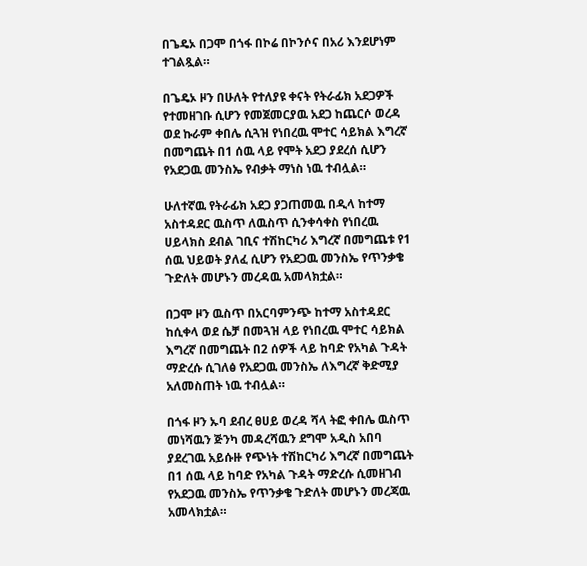በጌዴኦ በጋሞ በጎፋ በኮሬ በኮንሶና በአሪ እንደሆነም ተገልጿል።

በጌዴኦ ዞን በሁለት የተለያዩ ቀናት የትራፊክ አደጋዎች የተመዘገቡ ሲሆን የመጀመርያዉ አደጋ ከጨርሶ ወረዳ ወደ ኩራም ቀበሌ ሲጓዝ የነበረዉ ሞተር ሳይክል እግረኛ በመግጨት በ1 ሰዉ ላይ የሞት አደጋ ያደረሰ ሲሆን የአደጋዉ መንስኤ የብቃት ማነስ ነዉ ተብሏል።

ሁለተኛዉ የትራፊክ አደጋ ያጋጠመዉ በዲላ ከተማ አስተዳደር ዉስጥ ለዉስጥ ሲንቀሳቀስ የነበረዉ ሀይላክስ ደብል ገቢና ተሽከርካሪ እግረኛ በመግጨቱ የ1 ሰዉ ህይወት ያለፈ ሲሆን የአደጋዉ መንስኤ የጥንቃቄ ጉድለት መሆኑን መረዳዉ አመላክቷል።

በጋሞ ዞን ዉስጥ በአርባምንጭ ከተማ አስተዳደር ከሲቀላ ወደ ሴቻ በመጓዝ ላይ የነበረዉ ሞተር ሳይክል እግረኛ በመግጨት በ2 ሰዎች ላይ ከባድ የአካል ጉዳት ማድረሱ ሲገለፅ የአደጋዉ መንስኤ ለእግረኛ ቅድሚያ አለመስጠት ነዉ ተብሏል።

በጎፋ ዞን ኡባ ደብረ ፀሀይ ወረዳ ሻላ ትፎ ቀበሌ ዉስጥ መነሻዉን ጅንካ መዳረሻዉን ደግሞ አዲስ አበባ ያደረገዉ አይሱዙ የጭነት ተሽከርካሪ እግረኛ በመግጨት በ1 ሰዉ ላይ ከባድ የአካል ጉዳት ማድረሱ ሲመዘገብ የአደጋዉ መንስኤ የጥንቃቄ ጉድለት መሆኑን መረጃዉ አመላክቷል።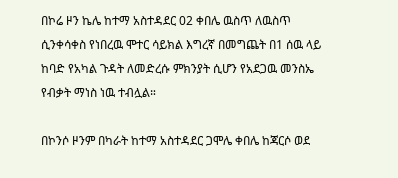በኮሬ ዞን ኬሌ ከተማ አስተዳደር 02 ቀበሌ ዉስጥ ለዉስጥ ሲንቀሳቀስ የነበረዉ ሞተር ሳይክል እግረኛ በመግጨት በ1 ሰዉ ላይ ከባድ የአካል ጉዳት ለመድረሱ ምክንያት ሲሆን የአደጋዉ መንስኤ የብቃት ማነስ ነዉ ተብሏል።

በኮንሶ ዞንም በካራት ከተማ አስተዳደር ጋሞሌ ቀበሌ ከጃርሶ ወደ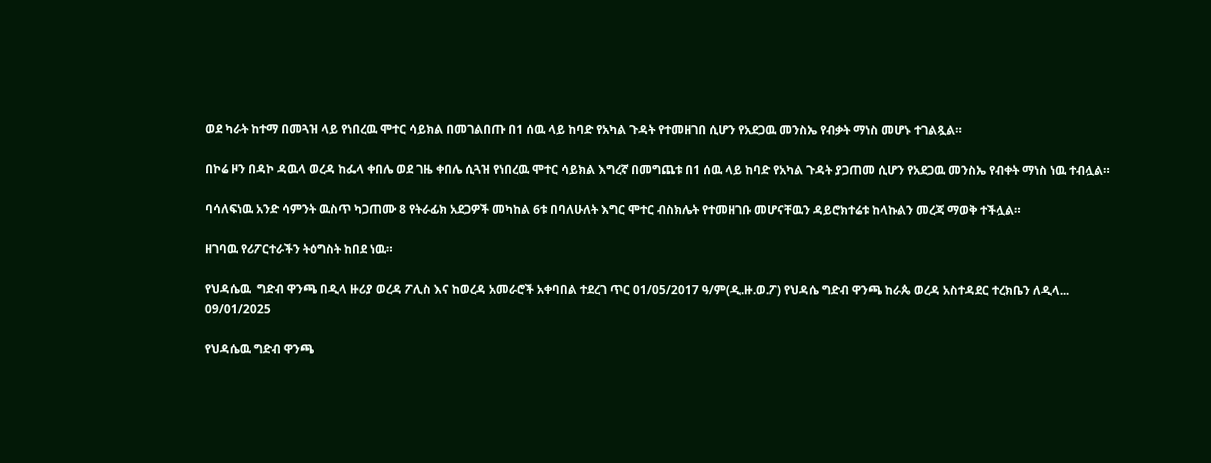ወደ ካራት ከተማ በመጓዝ ላይ የነበረዉ ሞተር ሳይክል በመገልበጡ በ1 ሰዉ ላይ ከባድ የአካል ጉዳት የተመዘገበ ሲሆን የአደጋዉ መንስኤ የብቃት ማነስ መሆኑ ተገልጿል።

በኮሬ ዞን በዳኮ ዳዉላ ወረዳ ከፌላ ቀበሌ ወደ ገዜ ቀበሌ ሲጓዝ የነበረዉ ሞተር ሳይክል እግረኛ በመግጨቱ በ1 ሰዉ ላይ ከባድ የአካል ጉዳት ያጋጠመ ሲሆን የአደጋዉ መንስኤ የብቀት ማነስ ነዉ ተብሏል።

ባሳለፍነዉ አንድ ሳምንት ዉስጥ ካጋጠሙ 8 የትራፊክ አደጋዎች መካከል 6ቱ በባለሁለት እግር ሞተር ብስክሌት የተመዘገቡ መሆናቸዉን ዳይሮክተሬቱ ከላኩልን መረጃ ማወቅ ተችሏል።

ዘገባዉ የሪፖርተራችን ትዕግስት ከበደ ነዉ።

የህዳሴዉ  ግድብ ዋንጫ በዲላ ዙሪያ ወረዳ ፖሊስ እና ከወረዳ አመራሮች አቀባበል ተደረገ ጥር 01/05/2017 ዓ/ም(ዲ.ዙ.ወ.ፖ) የህዳሴ ግድብ ዋንጫ ከራጴ ወረዳ አስተዳደር ተረክቤን ለዲላ...
09/01/2025

የህዳሴዉ ግድብ ዋንጫ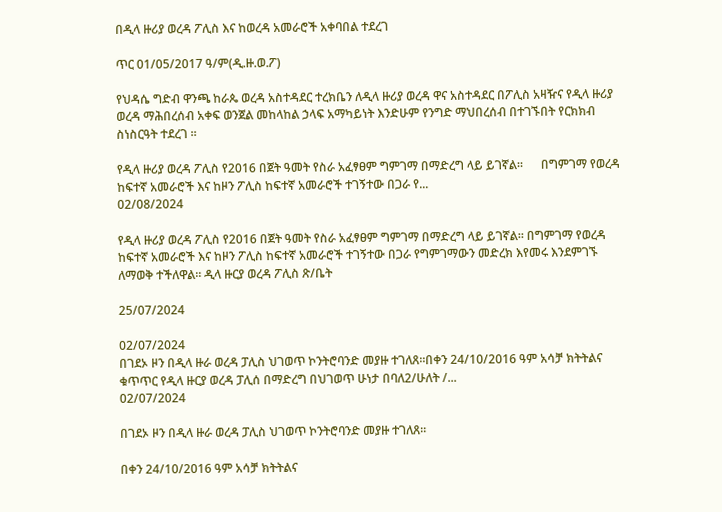በዲላ ዙሪያ ወረዳ ፖሊስ እና ከወረዳ አመራሮች አቀባበል ተደረገ

ጥር 01/05/2017 ዓ/ም(ዲ.ዙ.ወ.ፖ)

የህዳሴ ግድብ ዋንጫ ከራጴ ወረዳ አስተዳደር ተረክቤን ለዲላ ዙሪያ ወረዳ ዋና አስተዳደር በፖሊስ አዛዥና የዲላ ዙሪያ ወረዳ ማሕበረሰብ አቀፍ ወንጀል መከላከል ኃላፍ አማካይነት እንድሁም የንግድ ማህበረሰብ በተገኙበት የርክክብ ስነስርዓት ተደረገ ።

የዲላ ዙሪያ ወረዳ ፖሊስ የ2016 በጀት ዓመት የስራ አፈፃፀም ግምገማ በማድረግ ላይ ይገኛል።      በግምገማ የወረዳ ከፍተኛ አመራሮች እና ከዞን ፖሊስ ከፍተኛ አመራሮች ተገኝተው በጋራ የ...
02/08/2024

የዲላ ዙሪያ ወረዳ ፖሊስ የ2016 በጀት ዓመት የስራ አፈፃፀም ግምገማ በማድረግ ላይ ይገኛል። በግምገማ የወረዳ ከፍተኛ አመራሮች እና ከዞን ፖሊስ ከፍተኛ አመራሮች ተገኝተው በጋራ የግምገማውን መድረክ እየመሩ እንደምገኙ ለማወቅ ተችለዋል። ዲላ ዙርያ ወረዳ ፖሊስ ጽ/ቤት

25/07/2024

02/07/2024
በገደኦ ዞን በዲላ ዙራ ወረዳ ፓሊስ ህገወጥ ኮንትሮባንድ መያዙ ተገለጸ።በቀን 24/10/2016 ዓም አሳቻ ክትትልና ቁጥጥር የዲላ ዙርያ ወረዳ ፓሊሰ በማድረግ በህገወጥ ሁነታ በባለ2/ሁለት /...
02/07/2024

በገደኦ ዞን በዲላ ዙራ ወረዳ ፓሊስ ህገወጥ ኮንትሮባንድ መያዙ ተገለጸ።

በቀን 24/10/2016 ዓም አሳቻ ክትትልና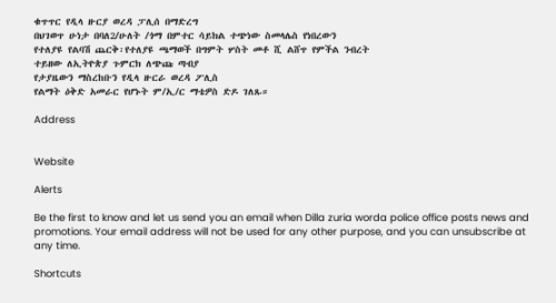ቁጥጥር የዲላ ዙርያ ወረዳ ፓሊሰ በማድረግ
በህገወጥ ሁነታ በባለ2/ሁለት /ጎማ በምተር ሳይክል ተጭነው ስመላሌስ የነበረውን
የተለያዩ የልባሽ ጨርቅ፡የተለያዩ ጫማወች በግምት ሦስት መቶ ሺ ልሸጥ የምችል ንብረት
ተይዘው ለኢትዮጵያ ጉምርክ ለጭጩ ጣብያ
የታያዜውን ማስረከቡን የዲላ ዙርራ ወረዳ ፖሊስ
የልማት ዕቅድ አመራር የሆኑት ም/ኢ/ር ማቴዎስ ድዶ ገለጹ።

Address


Website

Alerts

Be the first to know and let us send you an email when Dilla zuria worda police office posts news and promotions. Your email address will not be used for any other purpose, and you can unsubscribe at any time.

Shortcuts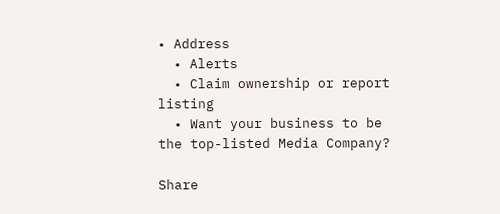• Address
  • Alerts
  • Claim ownership or report listing
  • Want your business to be the top-listed Media Company?

Share